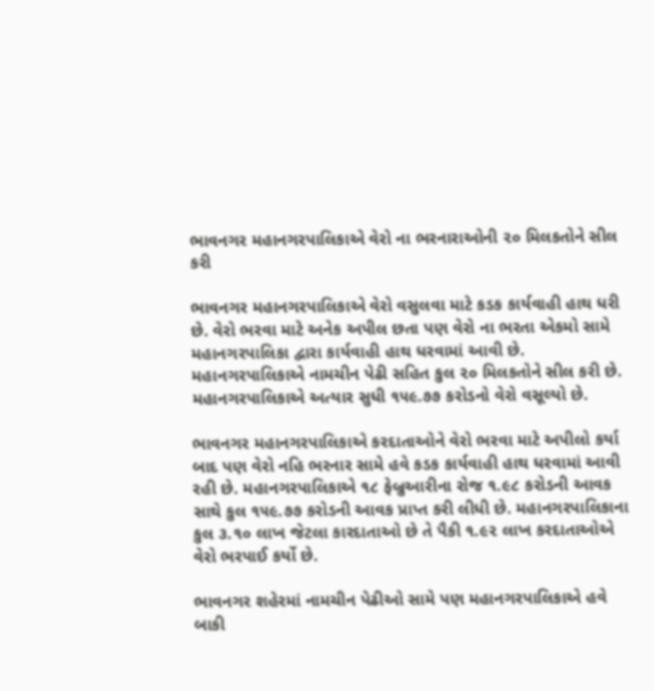ભાવનગર મહાનગરપાલિકાએ વેરો ના ભરનારાઓની ૨૦ મિલકતોને સીલ કરી

ભાવનગર મહાનગરપાલિકાએ વેરો વસુલવા માટે કડક કાર્યવાહી હાથ ધરી છે. વેરો ભરવા માટે અનેક અપીલ છતા પણ વેરો ના ભરતા એકમો સામે મહાનગરપાલિકા દ્વારા કાર્યવાહી હાથ ધરવામાં આવી છે. મહાનગરપાલિકાએ નામચીન પેઢી સહિત કુલ ૨૦ મિલકતોને સીલ કરી છે. મહાનગરપાલિકાએ અત્યાર સુધી ૧૫૯.૭૭ કરોડનો વેરો વસૂલ્યો છે.

ભાવનગર મહાનગરપાલિકાએ કરદાતાઓને વેરો ભરવા માટે અપીલો કર્યા બાદ પણ વેરો નહિ ભરનાર સામે હવે કડક કાર્યવાહી હાથ ધરવામાં આવી રહી છે. મહાનગરપાલિકાએ ૧૮ ફેબ્રુઆરીના રોજ ૧.૯૮ કરોડની આવક સાથે કુલ ૧૫૯.૭૭ કરોડની આવક પ્રાપ્ત કરી લીધી છે. મહાનગરપાલિકાના કુલ ૩.૧૦ લાખ જેટલા કારદાતાઓ છે તે પૈકી ૧.૯૨ લાખ કરદાતાઓએ વેરો ભરપાઈ કર્યો છે.

ભાવનગર શહેરમાં નામચીન પેઢીઓ સામે પણ મહાનગરપાલિકાએ હવે બાકી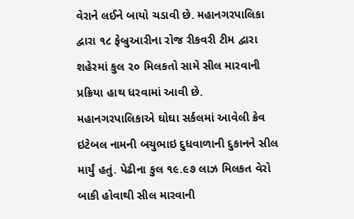વેરાને લઈને બાયો ચડાવી છે. મહાનગરપાલિકા દ્વારા ૧૮ ફેબ્રુઆરીના રોજ રીકવરી ટીમ દ્વારા શહેરમાં કુલ ૨૦ મિલકતો સામે સીલ મારવાની પ્રક્રિયા હાથ ધરવામાં આવી છે. મહાનગરપાલિકાએ ઘોઘા સર્કલમાં આવેલી ક્રેવ ઇટેબલ નામની બચુભાઇ દુધવાળાની દુકાનને સીલ માર્યું હતું. પેઢીના કુલ ૧૯.૯૭ લાઝ મિલકત વેરો બાકી હોવાથી સીલ મારવાની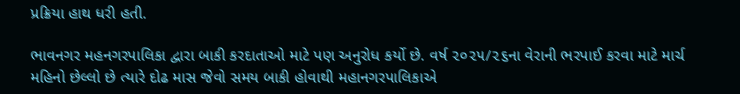પ્રક્રિયા હાથ ધરી હતી.

ભાવનગર મહનગરપાલિકા દ્વારા બાકી કરદાતાઓ માટે પણ અનુરોધ કર્યો છે. વર્ષ ૨૦૨૫/૨૬ના વેરાની ભરપાઈ કરવા માટે માર્ચ મહિનો છેલ્લો છે ત્યારે દોઢ માસ જેવો સમય બાકી હોવાથી મહાનગરપાલિકાએ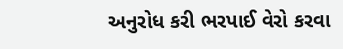અનુરોધ કરી ભરપાઈ વેરો કરવા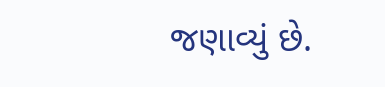જણાવ્યું છે.